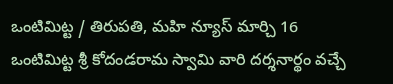ఒంటిమిట్ట / తిరుపతి, మహి న్యూస్ మార్చి 16
ఒంటిమిట్ట శ్రీ కోదండరామ స్వామి వారి దర్శనార్థం వచ్చే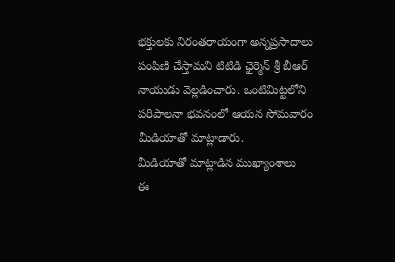భక్తులకు నిరంతరాయంగా అన్నప్రసాదాలు పంపిణి చేస్తామని టిటిడి ఛైర్మెన్ శ్రీ బీఆర్ నాయుడు వెల్లడించారు. ఒంటిమిట్టలోని పరిపాలనా భవనంలో ఆయన సోమవారం మీడియాతో మాట్లాడారు.
మీడియాతో మాట్లాడిన ముఖ్యాంశాలు
ఈ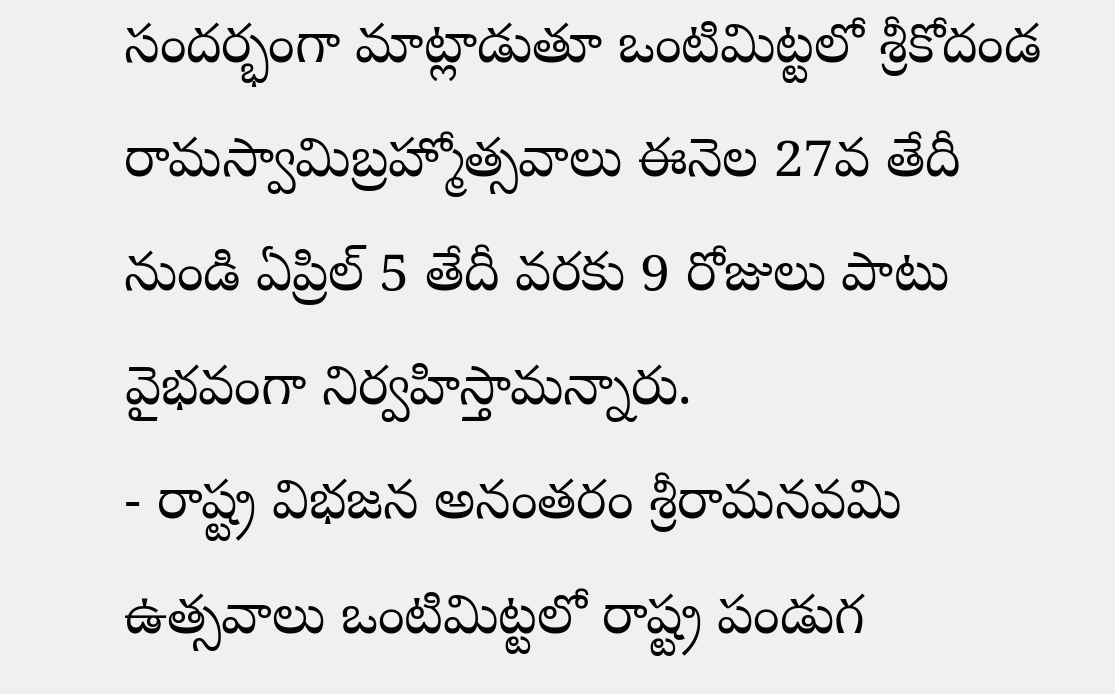సందర్భంగా మాట్లాడుతూ ఒంటిమిట్టలో శ్రీకోదండ రామస్వామిబ్రహ్మోత్సవాలు ఈనెల 27వ తేదీ నుండి ఏప్రిల్ 5 తేదీ వరకు 9 రోజులు పాటు వైభవంగా నిర్వహిస్తామన్నారు.
- రాష్ట్ర విభజన అనంతరం శ్రీరామనవమి ఉత్సవాలు ఒంటిమిట్టలో రాష్ట్ర పండుగ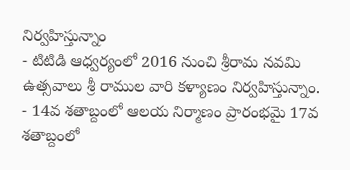నిర్వహిస్తున్నాం
- టిటిడి ఆధ్వర్యంలో 2016 నుంచి శ్రీరామ నవమి ఉత్సవాలు శ్రీ రాముల వారి కళ్యాణం నిర్వహిస్తున్నాం.
- 14వ శతాబ్దంలో ఆలయ నిర్మాణం ప్రారంభమై 17వ శతాబ్దంలో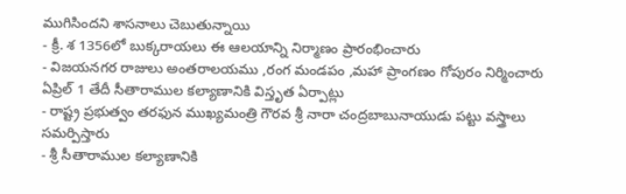ముగిసిందని శాసనాలు చెబుతున్నాయి
- క్రీ. శ 1356లో బుక్కరాయలు ఈ ఆలయాన్ని నిర్మాణం ప్రారంభించారు
- విజయనగర రాజులు అంతరాలయము ,రంగ మండపం ,మహా ప్రాంగణం గోపురం నిర్మించారు
ఏప్రిల్ 1 తేదీ సీతారాముల కల్యాణానికి విస్తృత ఏర్పాట్లు
- రాష్ట్ర ప్రభుత్వం తరఫున ముఖ్యమంత్రి గౌరవ శ్రీ నారా చంద్రబాబునాయుడు పట్టు వస్త్రాలు సమర్పిస్తారు
- శ్రీ సీతారాముల కల్యాణానికి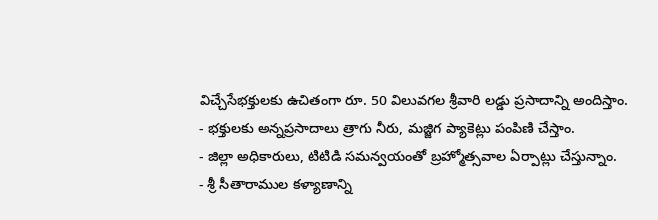విచ్చేసేభక్తులకు ఉచితంగా రూ. 50 విలువగల శ్రీవారి లడ్డు ప్రసాదాన్ని అందిస్తాం.
- భక్తులకు అన్నప్రసాదాలు త్రాగు నీరు, మజ్జిగ ప్యాకెట్లు పంపిణి చేస్తాం.
- జిల్లా అధికారులు, టిటిడి సమన్వయంతో బ్రహ్మోత్సవాల ఏర్పాట్లు చేస్తున్నాం.
- శ్రీ సీతారాముల కళ్యాణాన్ని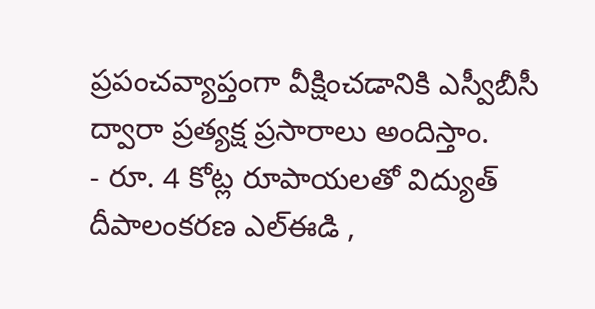ప్రపంచవ్యాప్తంగా వీక్షించడానికి ఎస్వీబీసీ ద్వారా ప్రత్యక్ష ప్రసారాలు అందిస్తాం.
- రూ. 4 కోట్ల రూపాయలతో విద్యుత్ దీపాలంకరణ ఎల్ఈడి ,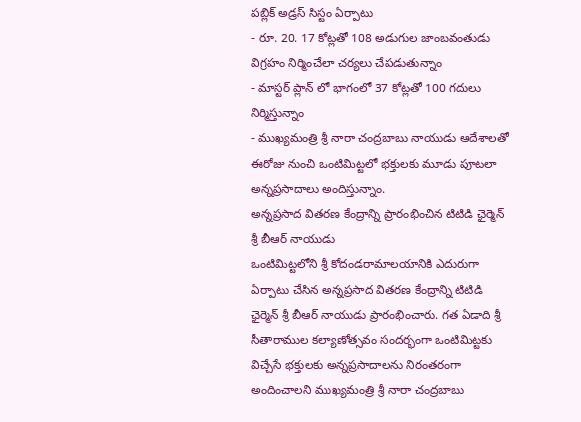పబ్లిక్ అడ్రస్ సిస్టం ఏర్పాటు
- రూ. 20. 17 కోట్లతో 108 అడుగుల జాంబవంతుడు విగ్రహం నిర్మించేలా చర్యలు చేపడుతున్నాం
- మాస్టర్ ప్లాన్ లో భాగంలో 37 కోట్లతో 100 గదులు నిర్మిస్తున్నాం
- ముఖ్యమంత్రి శ్రీ నారా చంద్రబాబు నాయుడు ఆదేశాలతో ఈరోజు నుంచి ఒంటిమిట్టలో భక్తులకు మూడు పూటలా అన్నప్రసాదాలు అందిస్తున్నాం.
అన్నప్రసాద వితరణ కేంద్రాన్ని ప్రారంభించిన టిటిడి ఛైర్మెన్ శ్రీ బీఆర్ నాయుడు
ఒంటిమిట్టలోని శ్రీ కోదండరామాలయానికి ఎదురుగా ఏర్పాటు చేసిన అన్నప్రసాద వితరణ కేంద్రాన్ని టిటిడి ఛైర్మెన్ శ్రీ బీఆర్ నాయుడు ప్రారంభించారు. గత ఏడాది శ్రీ సీతారాముల కల్యాణోత్సవం సందర్భంగా ఒంటిమిట్టకు విచ్చేసే భక్తులకు అన్నప్రసాదాలను నిరంతరంగా అందించాలని ముఖ్యమంత్రి శ్రీ నారా చంద్రబాబు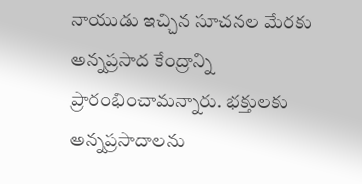నాయుడు ఇచ్చిన సూచనల మేరకు అన్నప్రసాద కేంద్రాన్ని ప్రారంభించామన్నారు. భక్తులకు అన్నప్రసాదాలను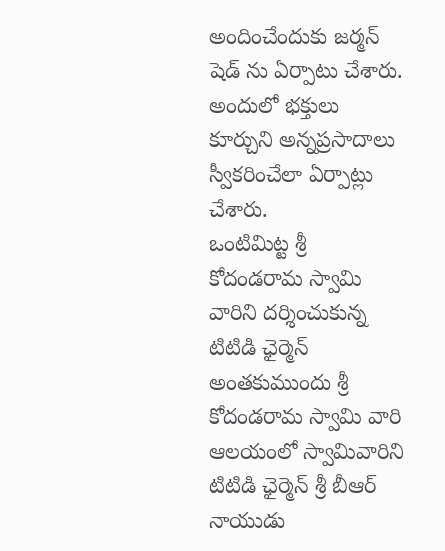అందించేందుకు జర్మన్ షెడ్ ను ఏర్పాటు చేశారు. అందులో భక్తులు కూర్చుని అన్నప్రసాదాలు స్వీకరించేలా ఏర్పాట్లు చేశారు.
ఒంటిమిట్ట శ్రీ కోదండరామ స్వామి వారిని దర్శించుకున్న టిటిడి ఛైర్మెన్
అంతకుముందు శ్రీ కోదండరామ స్వామి వారి ఆలయంలో స్వామివారిని టిటిడి ఛైర్మెన్ శ్రీ బీఆర్ నాయుడు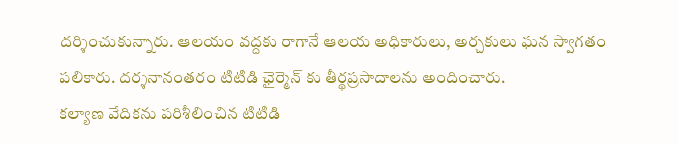దర్శించుకున్నారు. ఆలయం వద్దకు రాగానే ఆలయ అధికారులు, అర్చకులు ఘన స్వాగతం పలికారు. దర్శనానంతరం టిటిడి ఛైర్మెన్ కు తీర్థప్రసాదాలను అందించారు.
కల్యాణ వేదికను పరిశీలించిన టిటిడి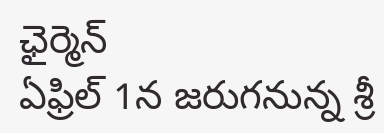ఛైర్మెన్
ఏఫ్రిల్ 1న జరుగనున్న శ్రీ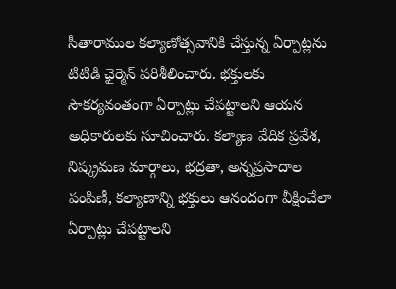సీతారాముల కల్యాణోత్సవానికి చేస్తున్న ఏర్పాట్లను టిటిడి ఛైర్మెన్ పరిశీలించారు. భక్తులకు సౌకర్యవంతంగా ఏర్పాట్లు చేపట్టాలని ఆయన అధికారులకు సూచించారు. కల్యాణ వేదిక ప్రవేశ, నిష్క్రమణ మార్గాలు, భద్రతా, అన్నప్రసాదాల పంపిణీ, కల్యాణాన్ని భక్తులు ఆనందంగా వీక్షించేలా ఏర్పాట్లు చేపట్టాలని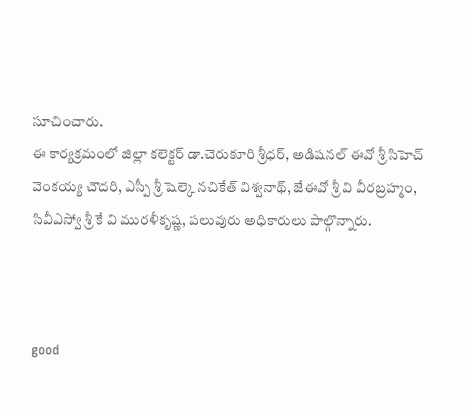సూచించారు.
ఈ కార్యక్రమంలో జిల్లా కలెక్టర్ డా.చెరుకూరి శ్రీధర్, అడిషనల్ ఈవో శ్రీ సిహెచ్ వెంకయ్య చౌదరి, ఎస్పీ శ్రీ షెల్కె నచికేత్ విశ్వనాథ్, జేఈవో శ్రీ వి వీరబ్రహ్మం, సివీఎస్వో శ్రీ కే వి మురళీకృష్ణ, పలువురు అధికారులు పాల్గొన్నారు.



good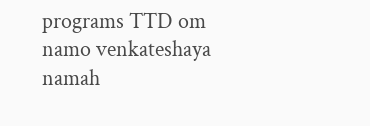programs TTD om namo venkateshaya namah